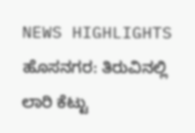NEWS HIGHLIGHTS
ಹೊಸನಗರ: ತಿರುವಿನಲ್ಲಿ ಲಾರಿ ಕೆಟ್ಟು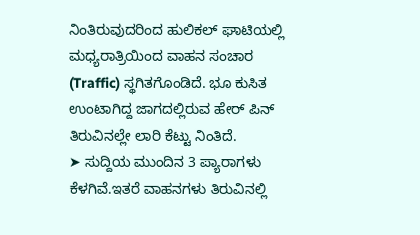ನಿಂತಿರುವುದರಿಂದ ಹುಲಿಕಲ್ ಘಾಟಿಯಲ್ಲಿ ಮಧ್ಯರಾತ್ರಿಯಿಂದ ವಾಹನ ಸಂಚಾರ (Traffic) ಸ್ಥಗಿತಗೊಂಡಿದೆ. ಭೂ ಕುಸಿತ ಉಂಟಾಗಿದ್ದ ಜಾಗದಲ್ಲಿರುವ ಹೇರ್ ಪಿನ್ ತಿರುವಿನಲ್ಲೇ ಲಾರಿ ಕೆಟ್ಟು ನಿಂತಿದೆ.
➤ ಸುದ್ದಿಯ ಮುಂದಿನ 3 ಪ್ಯಾರಾಗಳು ಕೆಳಗಿವೆ.ಇತರೆ ವಾಹನಗಳು ತಿರುವಿನಲ್ಲಿ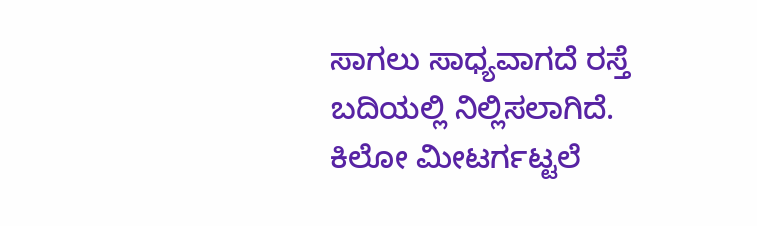ಸಾಗಲು ಸಾಧ್ಯವಾಗದೆ ರಸ್ತೆ ಬದಿಯಲ್ಲಿ ನಿಲ್ಲಿಸಲಾಗಿದೆ. ಕಿಲೋ ಮೀಟರ್ಗಟ್ಟಲೆ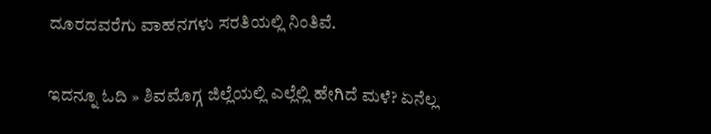ದೂರದವರೆಗು ವಾಹನಗಳು ಸರತಿಯಲ್ಲಿ ನಿಂತಿವೆ.

ಇದನ್ನೂ ಓದಿ » ಶಿವಮೊಗ್ಗ ಜಿಲ್ಲೆಯಲ್ಲಿ ಎಲ್ಲೆಲ್ಲಿ ಹೇಗಿದೆ ಮಳೆ? ಏನೆಲ್ಲ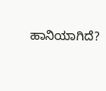ಹಾನಿಯಾಗಿದೆ?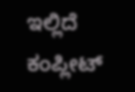ಇಲ್ಲಿದೆ ಕಂಪ್ಲೀಟ್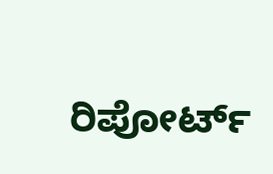ರಿಪೋರ್ಟ್